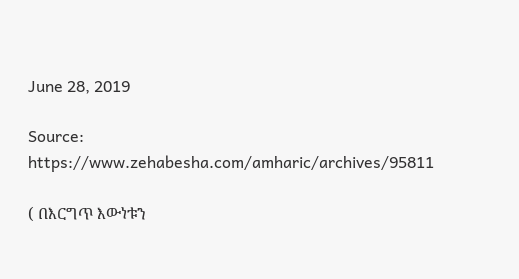June 28, 2019

Source: https://www.zehabesha.com/amharic/archives/95811

( በእርግጥ እውነቱን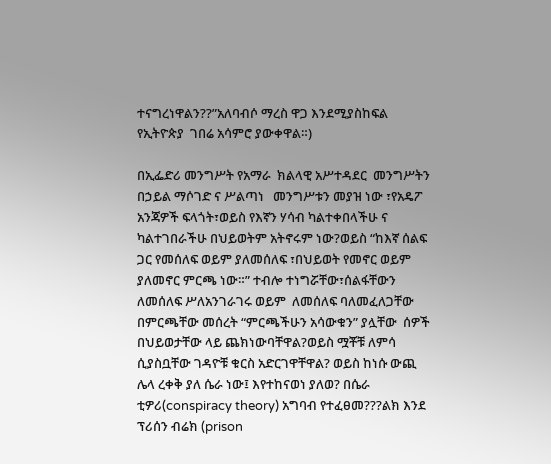ተናግረነዋልን??”አለባብሶ ማረስ ዋጋ እንደሚያስከፍል የኢትዮጵያ  ገበሬ አሳምሮ ያውቀዋል።)

በኢፌድሪ መንግሥት የአማራ  ክልላዊ አሥተዳደር  መንግሥትን በኃይል ማሶገድ ና ሥልጣነ   መንግሥቱን መያዝ ነው ፣የአዴፖ አንጃዎች ፍላጎት፣ወይስ የእኛን ሃሳብ ካልተቀበላችሁ ና ካልተገበራችሁ በህይወትም አትኖሩም ነው?ወይስ “ከእኛ ሰልፍ ጋር የመሰለፍ ወይም ያለመሰለፍ ፣በህይወት የመኖር ወይም ያለመኖር ምርጫ ነው።” ተብሎ ተነግሯቸው፣ሰልፋቸውን ለመሰለፍ ሥለአንገራገሩ ወይም  ለመሰለፍ ባለመፈለጋቸው በምርጫቸው መሰረት “ምርጫችሁን አሳውቁን” ያሏቸው  ሰዎች በህይወታቸው ላይ ጨክነውባቸዋል?ወይስ ሟቾቹ ለምሳ ሲያስቧቸው ገዳዮቹ ቁርስ አድርገዋቸዋል? ወይስ ከነሱ ውጪ  ሌላ ረቀቅ ያለ ሴራ ነው፤ እየተከናወነ ያለወ? በሴራ ቲዎሪ(conspiracy theory) አግባብ የተፈፀመ???ልክ እንደ ፕሪሰን ብሬክ (prison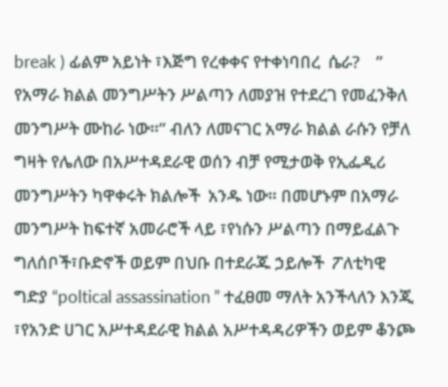break ) ፊልም አይነት ፣እጅግ የረቀቀና የተቀነባበረ  ሴራ?    ” የአማራ ክልል መንግሥትን ሥልጣን ለመያዝ የተደረገ የመፈንቅለ መንግሥት ሙከራ ነው።” ብለን ለመናገር አማራ ክልል ራሱን የቻለ ግዛት የሌለው በአሥተዳደራዊ ወሰን ብቻ የሚታወቅ የኢፌዲሪ  መንግሥትን ካዋቀሩት ክልሎች  አንዱ ነው። በመሆኑም በአማራ መንግሥት ከፍተኛ አመራሮች ላይ ፣የነሱን ሥልጣን በማይፈልጉ ግለሰቦች፣ቡድኖች ወይም በህቡ በተደራጁ ኃይሎች  ፖለቲካዊ ግድያ “poltical assassination ” ተፈፀመ ማለት አንችላለን እንጂ ፣የአንድ ሀገር አሥተዳደራዊ ክልል አሥተዳዳሪዎችን ወይም ቆንጮ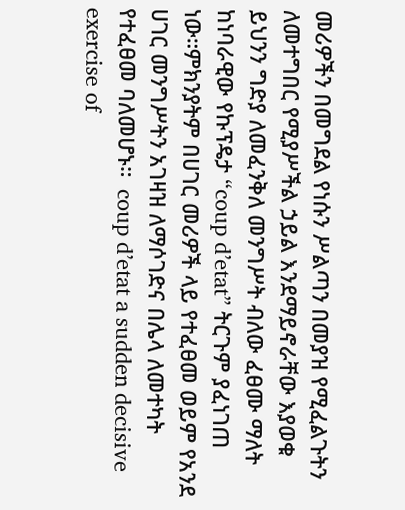መሪዎችን በመግደል የነሱን ሥልጣን በመያዝ የሚፈልጉትን ለመተግበር የሚያሥችል ኃይል እንደማይኖራቸው እያወቁ ይህንን ግድያ ለመፈንቅለ መንግሥት ብለው ፈፀሙ ማለት ከነባራዊው የኩፕዴታ “coup d’etat” ትርጉም ያፈነገጠ ነው።ምክንያትም በሀገር መሪዎች ላይ የተፈፀመ ወይም የአንደ ሀገር መንግሥትን አገዛዝ ለማሶገድና በሌላ ለመተካት የተፈፀመ ባለመሆኑ።  coup d’etat a sudden decisive exercise of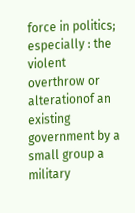force in politics; especially : the violent overthrow or alterationof an existing government by a small group a military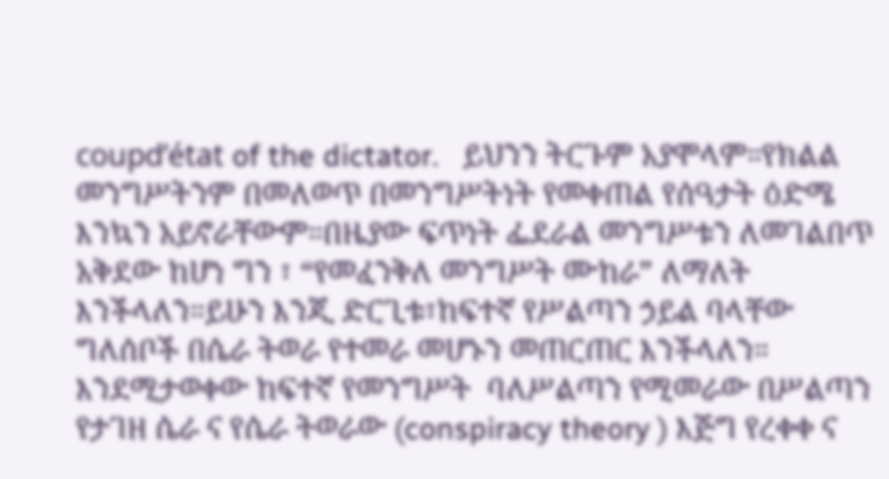coupd’état of the dictator.   ይህንን ትርጉም አያሞላም።የክልል መንግሥትንም በመለወጥ በመንግሥትነት የመቀጠል የሰዓታት ዕድሜ እንኳን አይኖራቸውም።በዜያው ፍጥነት ፌደራል መንግሥቱን ለመገልበጥ አቅደው ከሆነ ግን ፣ “የመፈንቅለ መንግሥት ሙከራ” ለማለት እንችላለን።ይሁን እንጂ ድርጊቱ፣ከፍተኛ የሥልጣን ኃይል ባላቸው ግለሰቦች በሴራ ትወራ የተመራ መሆኑን መጠርጠር እንችላለን።  እንደሚታወቀው ከፍተኛ የመንግሥት  ባለሥልጣን የሚመራው በሥልጣን የታገዘ ሴራ ና የሴራ ትወራው (conspiracy theory ) እጅግ የረቀቀ ና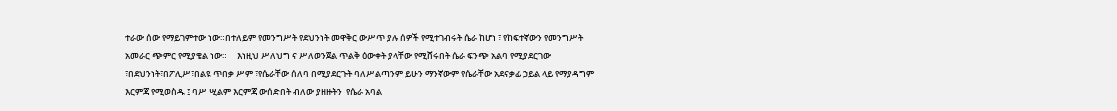ተራው ሰው የማይገምተው ነው።በተለይም የመንግሥት የደህንነት መዋቅር ውሥጥ ያሉ ሰዎች የሚተገብሩት ሴራ ከሆነ ፣ የከፍተኛውን የመንግሥት አመራር ጭምር የሚያቄል ነው።     እነዚህ ሥለህግ ና ሥለወንጀል ጥልቅ ዕውቀት ያላቸው የሚሸሩበት ሴራ ፍንጭ አልባ የሚያደርገው ፣በደህንነት፣በፖሊሥ፣በልዩ ጥበቃ ሥም ፣የሴራቸው ሰለባ በሚያደርጉት ባለሥልጣንም ይሁን ማንኛውም የሴራቸው አደናቃፊ ኃይል ላይ የማያዳግም እርምጃ የሚወስዱ ፤ ባሥ ሢልም እርምጃ ውሰድበት ብለው ያዘዙትን  የሴራ አባል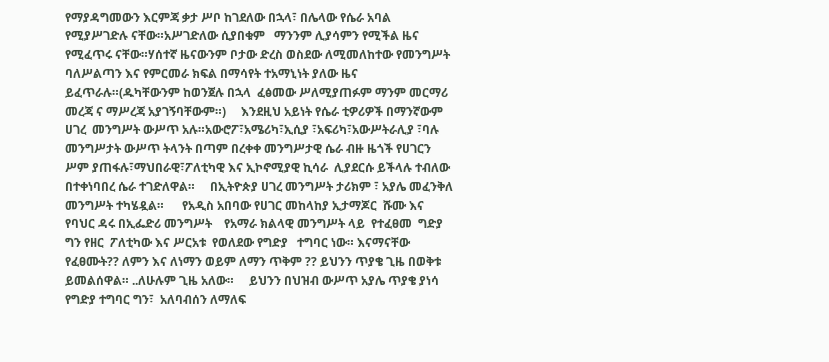የማያዳግመውን እርምጃ ቃታ ሥቦ ከገደለው በኋላ፣ በሌላው የሴራ አባል የሚያሥገድሉ ናቸው።አሥገድለው ሲያበቁም   ማንንም ሊያሳምን የሚችል ዜና የሚፈጥሩ ናቸው።ሃሰተኛ ዜናውንም ቦታው ድረስ ወስደው ለሚመለከተው የመንግሥት ባለሥልጣን እና የምርመራ ክፍል በማሳየት ተአማኒነት ያለው ዜና ይፈጥራሉ።(ዱካቸውንም ከወንጀሉ በኋላ  ፈፅመው ሥለሚያጠፉም ማንም መርማሪ መረጃ ና ማሥረጃ አያገኝባቸውም።)     እንደዚህ አይነት የሴራ ቲዎሪዎች በማንኛውም ሀገረ  መንግሥት ውሥጥ አሉ።አውሮፖ፣አሜሪካ፣ኢሲያ ፣አፍሪካ፣አውሥትራሊያ ፣ባሉ መንግሥታት ውሥጥ ትላንት በጣም በረቀቀ መንግሥታዊ ሴራ ብዙ ዜጎች የሀገርን ሥም ያጠፋሉ፣ማህበራዊ፣ፖለቲካዊ እና ኢኮኖሚያዊ ኪሳራ  ሊያደርሱ ይችላሉ ተብለው በተቀነባበረ ሴራ ተገድለዋል።     በኢትዮጵያ ሀገረ መንግሥት ታሪክም ፣ አያሌ መፈንቅለ መንግሥት ተካሄዷል።      የአዲስ አበባው የሀገር መከላከያ ኢታማጆር  ሹሙ እና የባህር ዳሩ በኢፌድሪ መንግሥት    የአማራ ክልላዊ መንግሥት ላይ  የተፈፀመ  ግድያ ግን የዘር  ፖለቲካው እና ሥርአቱ  የወለደው የግድያ   ተግባር ነው። እናማናቸው የፈፀሙት?? ለምን እና ለነማን ወይም ለማን ጥቅም ?? ይህንን ጥያቄ ጊዜ በወቅቱ ይመልሰዋል። ..ለሁሉም ጊዜ አለው።     ይህንን በህዝብ ውሥጥ አያሌ ጥያቄ ያነሳ የግድያ ተግባር ግን፣  አለባብሰን ለማለፍ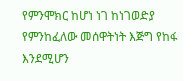የምንሞክር ከሆነ ነገ ከነገወድያ የምንከፈለው መሰዋትነት እጅግ የከፋ እንደሚሆን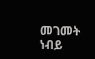መገመት ነብይ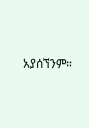አያሰኘንም።